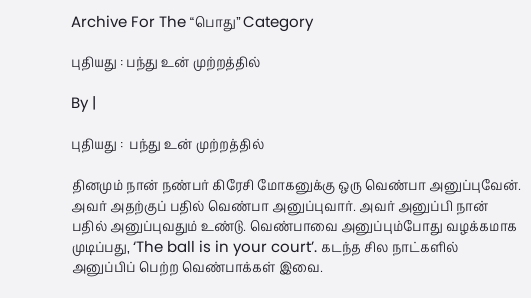Archive For The “பொது” Category

புதியது : பந்து உன் முற்றத்தில்

By |

புதியது :  பந்து உன் முற்றத்தில்

தினமும் நான் நண்பர் கிரேசி மோகனுக்கு ஒரு வெண்பா அனுப்புவேன். அவர் அதற்குப் பதில் வெண்பா அனுப்புவார். அவர் அனுப்பி நான் பதில் அனுப்புவதும் உண்டு. வெண்பாவை அனுப்பும்போது வழக்கமாக முடிப்பது, ‘The ball is in your court’. கடந்த சில நாட்களில் அனுப்பிப் பெற்ற வெண்பாக்கள் இவை.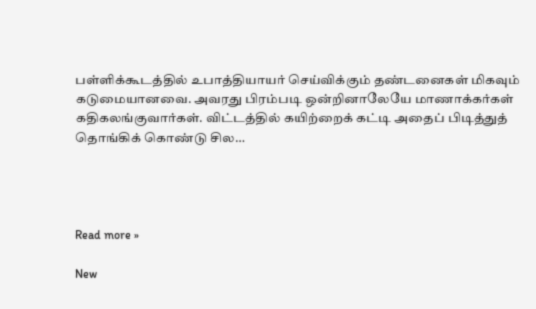பள்ளிக்கூடத்தில் உபாத்தியாயர் செய்விக்கும் தண்டனைகள் மிகவும் கடுமையானவை. அவரது பிரம்படி ஒன்றினாலேயே மாணாக்கர்கள் கதிகலங்குவார்கள். விட்டத்தில் கயிற்றைக் கட்டி அதைப் பிடித்துத் தொங்கிக் கொண்டு சில…




Read more »

New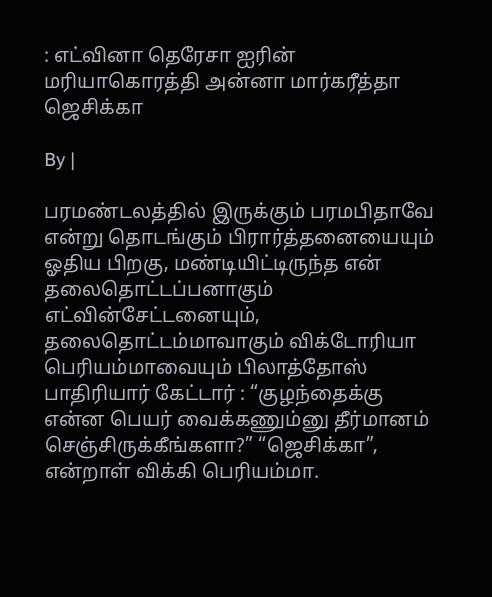: எட்வினா தெரேசா ஐரின் மரியாகொரத்தி அன்னா மார்கரீத்தா ஜெசிக்கா

By |

பரமண்டலத்தில் இருக்கும் பரமபிதாவே என்று தொடங்கும் பிரார்த்தனையையும் ஓதிய பிறகு, மண்டியிட்டிருந்த என் தலைதொட்டப்பனாகும் எட்வின்சேட்டனையும், தலைதொட்டம்மாவாகும் விக்டோரியா பெரியம்மாவையும் பிலாத்தோஸ் பாதிரியார் கேட்டார் : “குழந்தைக்கு என்ன பெயர் வைக்கணும்னு தீர்மானம் செஞ்சிருக்கீங்களா?” “ஜெசிக்கா”, என்றாள் விக்கி பெரியம்மா.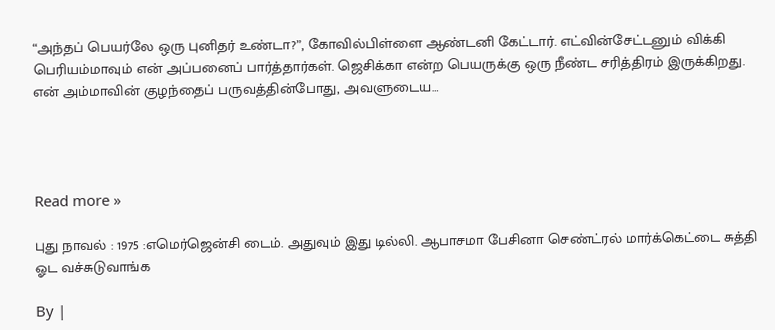“அந்தப் பெயர்லே ஒரு புனிதர் உண்டா?”, கோவில்பிள்ளை ஆண்டனி கேட்டார். எட்வின்சேட்டனும் விக்கி பெரியம்மாவும் என் அப்பனைப் பார்த்தார்கள். ஜெசிக்கா என்ற பெயருக்கு ஒரு நீண்ட சரித்திரம் இருக்கிறது. என் அம்மாவின் குழந்தைப் பருவத்தின்போது, அவளுடைய…




Read more »

புது நாவல் : 1975 :எமெர்ஜென்சி டைம். அதுவும் இது டில்லி. ஆபாசமா பேசினா செண்ட்ரல் மார்க்கெட்டை சுத்தி ஓட வச்சுடுவாங்க

By |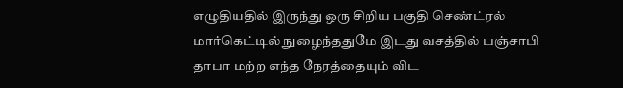எழுதியதில் இருந்து ஒரு சிறிய பகுதி செண்ட்ரல் மார்கெட்டில் நுழைந்ததுமே இடது வசத்தில் பஞ்சாபி தாபா மற்ற எந்த நேரத்தையும் விட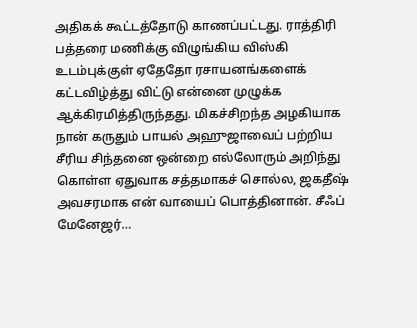அதிகக் கூட்டத்தோடு காணப்பட்டது. ராத்திரி பத்தரை மணிக்கு விழுங்கிய விஸ்கி உடம்புக்குள் ஏதேதோ ரசாயனங்களைக் கட்டவிழ்த்து விட்டு என்னை முழுக்க ஆக்கிரமித்திருந்தது. மிகச்சிறந்த அழகியாக நான் கருதும் பாயல் அஹுஜாவைப் பற்றிய சீரிய சிந்தனை ஒன்றை எல்லோரும் அறிந்து கொள்ள ஏதுவாக சத்தமாகச் சொல்ல, ஜகதீஷ் அவசரமாக என் வாயைப் பொத்தினான். சீஃப் மேனேஜர்…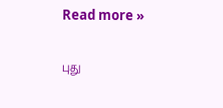Read more »

புது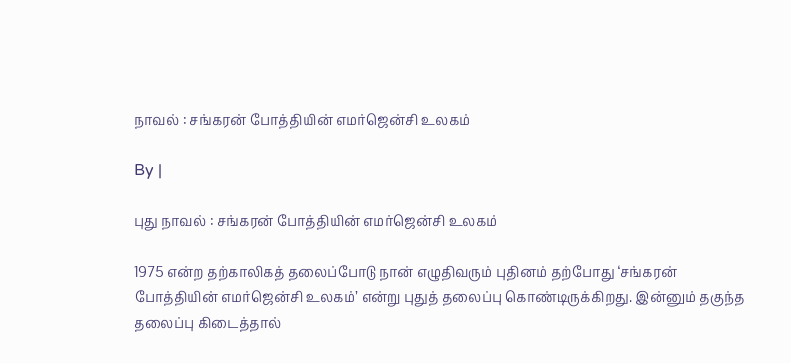நாவல் : சங்கரன் போத்தியின் எமர்ஜென்சி உலகம்

By |

புது நாவல் : சங்கரன் போத்தியின் எமர்ஜென்சி உலகம்

1975 என்ற தற்காலிகத் தலைப்போடு நான் எழுதிவரும் புதினம் தற்போது ‘சங்கரன் போத்தியின் எமர்ஜென்சி உலகம்’ என்று புதுத் தலைப்பு கொண்டிருக்கிறது. இன்னும் தகுந்த தலைப்பு கிடைத்தால்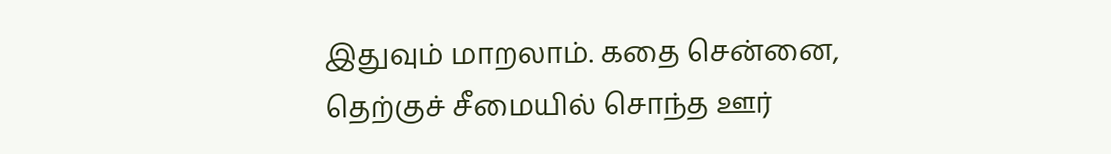இதுவும் மாறலாம். கதை சென்னை, தெற்குச் சீமையில் சொந்த ஊர்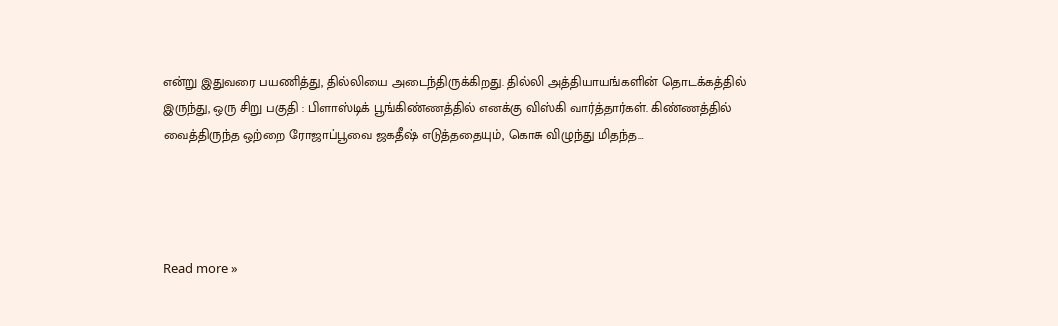என்று இதுவரை பயணித்து, தில்லியை அடைந்திருக்கிறது. தில்லி அத்தியாயங்களின் தொடக்கத்தில் இருந்து, ஒரு சிறு பகுதி : பிளாஸ்டிக் பூங்கிண்ணத்தில் எனக்கு விஸ்கி வார்த்தார்கள். கிண்ணத்தில் வைத்திருந்த ஒற்றை ரோஜாப்பூவை ஜகதீஷ் எடுத்ததையும், கொசு விழுந்து மிதந்த…




Read more »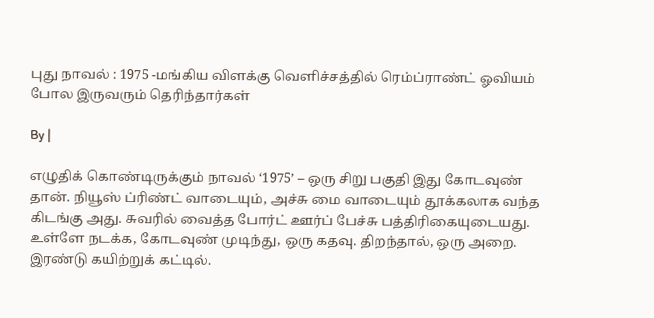புது நாவல் : 1975 -மங்கிய விளக்கு வெளிச்சத்தில் ரெம்ப்ராண்ட் ஓவியம் போல இருவரும் தெரிந்தார்கள்

By |

எழுதிக் கொண்டிருக்கும் நாவல் ‘1975’ – ஒரு சிறு பகுதி இது கோடவுண் தான். நியூஸ் ப்ரிண்ட் வாடையும், அச்சு மை வாடையும் தூக்கலாக வந்த கிடங்கு அது. சுவரில் வைத்த போர்ட் ஊர்ப் பேச்சு பத்திரிகையுடையது. உள்ளே நடக்க, கோடவுண் முடிந்து, ஒரு கதவு. திறந்தால், ஒரு அறை. இரண்டு கயிற்றுக் கட்டில்.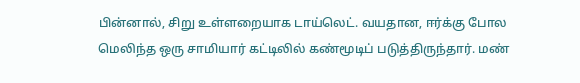பின்னால், சிறு உள்ளறையாக டாய்லெட். வயதான, ஈர்க்கு போல மெலிந்த ஒரு சாமியார் கட்டிலில் கண்மூடிப் படுத்திருந்தார். மண்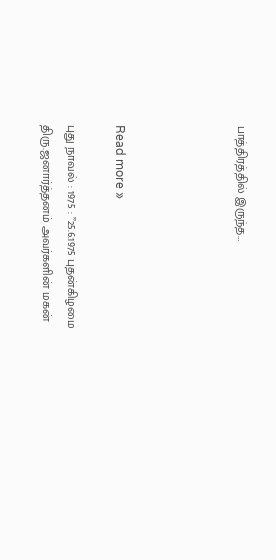பாத்திரத்தில் இருந்த…




Read more »

புது நாவல் : 1975 : ”25.6.1975 புதன்கிழமை திரு.ஜனார்த்தனம் அவர்களின் மகன்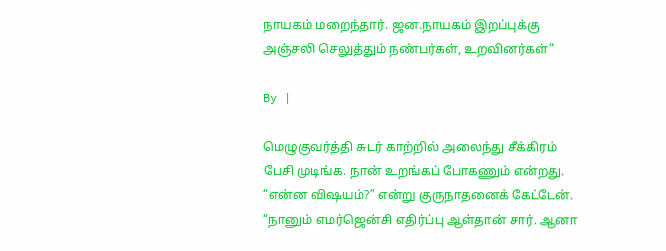நாயகம் மறைந்தார். ஜன.நாயகம் இறப்புக்கு அஞ்சலி செலுத்தும் நண்பர்கள், உறவினர்கள்”

By |

மெழுகுவர்த்தி சுடர் காற்றில் அலைந்து சீக்கிரம் பேசி முடிங்க. நான் உறங்கப் போகணும் என்றது. “என்ன விஷயம்?” என்று குருநாதனைக் கேட்டேன். “நானும் எமர்ஜென்சி எதிர்ப்பு ஆள்தான் சார். ஆனா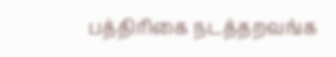பத்திரிகை நடத்தறவங்க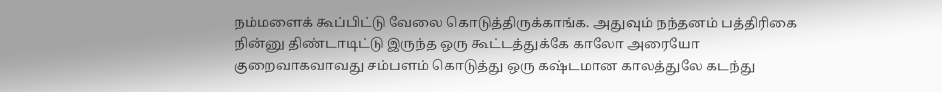நம்மளைக் கூப்பிட்டு வேலை கொடுத்திருக்காங்க. அதுவும் நந்தனம் பத்திரிகை நின்னு திண்டாடிட்டு இருந்த ஒரு கூட்டத்துக்கே காலோ அரையோ குறைவாகவாவது சம்பளம் கொடுத்து ஒரு கஷ்டமான காலத்துலே கடந்து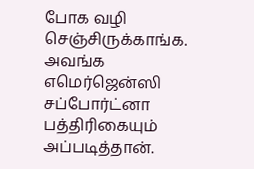போக வழி செஞ்சிருக்காங்க. அவங்க எமெர்ஜென்ஸி சப்போர்ட்னா பத்திரிகையும் அப்படித்தான்.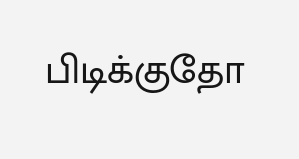பிடிக்குதோ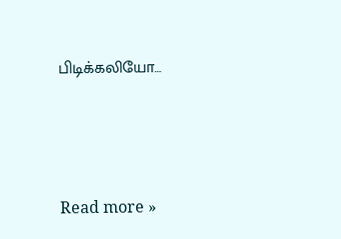பிடிக்கலியோ…




Read more »